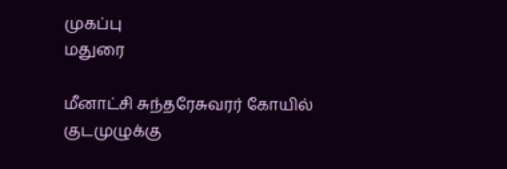முகப்பு
மதுரை

மீனாட்சி சுந்தரேசுவரர் கோயில் குடமுழுக்கு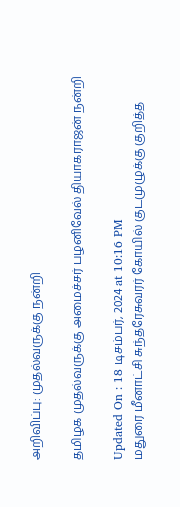அறிவிப்பு: முதல்வருக்கு நன்றி

தமிழக முதல்வருக்கு அமைச்சர் பழனிவேல் தியாகராஜன் நன்றி

Updated On : 18 டிசம்பர், 2024 at 10:16 PM
மதுரை மீனாட்சி சுந்தரேசுவரர் கோயில் குடமுழுக்கு குறித்த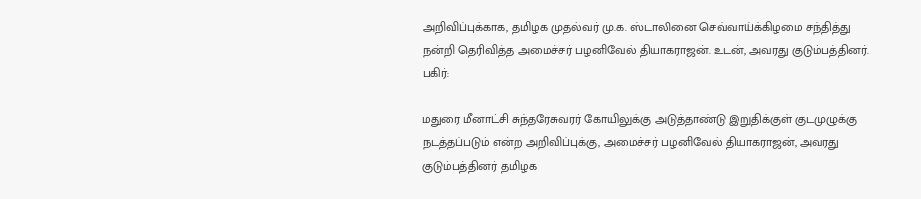அறிவிப்புக்காக, தமிழக முதல்வர் மு.க. ஸ்டாலினை செவ்வாய்க்கிழமை சந்தித்து நன்றி தெரிவித்த அமைச்சர் பழனிவேல் தியாகராஜன். உடன், அவரது குடும்பத்தினர்.
பகிர்:

மதுரை மீனாட்சி சுந்தரேசுவரர் கோயிலுக்கு அடுத்தாண்டு இறுதிக்குள் குடமுழுக்கு நடத்தப்படும் என்ற அறிவிப்புக்கு, அமைச்சர் பழனிவேல் தியாகராஜன், அவரது குடும்பத்தினர் தமிழக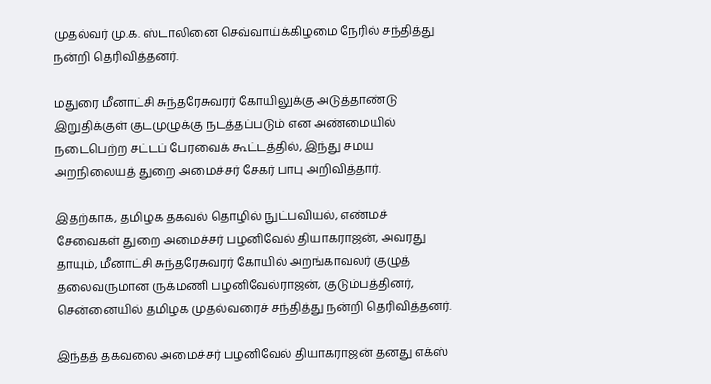முதல்வர் மு.க. ஸ்டாலினை செவ்வாய்க்கிழமை நேரில் சந்தித்து நன்றி தெரிவித்தனர்.

மதுரை மீனாட்சி சுந்தரேசுவரர் கோயிலுக்கு அடுத்தாண்டு இறுதிக்குள் குடமுழுக்கு நடத்தப்படும் என அண்மையில் நடைபெற்ற சட்டப் பேரவைக் கூட்டத்தில், இந்து சமய அறநிலையத் துறை அமைச்சர் சேகர் பாபு அறிவித்தார்.

இதற்காக, தமிழக தகவல் தொழில் நுட்பவியல், எண்மச் சேவைகள் துறை அமைச்சர் பழனிவேல் தியாகராஜன், அவரது தாயும், மீனாட்சி சுந்தரேசுவரர் கோயில் அறங்காவலர் குழுத் தலைவருமான ருக்மணி பழனிவேல்ராஜன், குடும்பத்தினர், சென்னையில் தமிழக முதல்வரைச் சந்தித்து நன்றி தெரிவித்தனர்.

இந்தத் தகவலை அமைச்சர் பழனிவேல் தியாகராஜன் தனது எக்ஸ்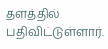தளத்தில் பதிவிட்டுள்ளார்.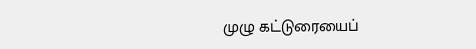முழு கட்டுரையைப்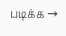படிக்க →